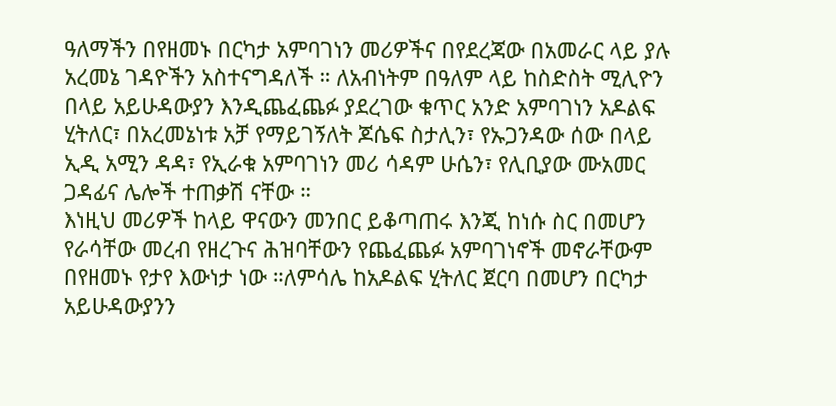ዓለማችን በየዘመኑ በርካታ አምባገነን መሪዎችና በየደረጃው በአመራር ላይ ያሉ አረመኔ ገዳዮችን አስተናግዳለች ። ለአብነትም በዓለም ላይ ከስድስት ሚሊዮን በላይ አይሁዳውያን እንዲጨፈጨፉ ያደረገው ቁጥር አንድ አምባገነን አዶልፍ ሂትለር፣ በአረመኔነቱ አቻ የማይገኝለት ጆሴፍ ስታሊን፣ የኡጋንዳው ሰው በላይ ኢዲ አሚን ዳዳ፣ የኢራቁ አምባገነን መሪ ሳዳም ሁሴን፣ የሊቢያው ሙአመር ጋዳፊና ሌሎች ተጠቃሽ ናቸው ።
እነዚህ መሪዎች ከላይ ዋናውን መንበር ይቆጣጠሩ እንጂ ከነሱ ስር በመሆን የራሳቸው መረብ የዘረጉና ሕዝባቸውን የጨፈጨፉ አምባገነኖች መኖራቸውም በየዘመኑ የታየ እውነታ ነው ።ለምሳሌ ከአዶልፍ ሂትለር ጀርባ በመሆን በርካታ አይሁዳውያንን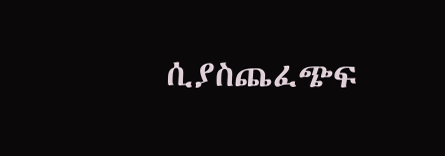ሲያስጨፈጭፍ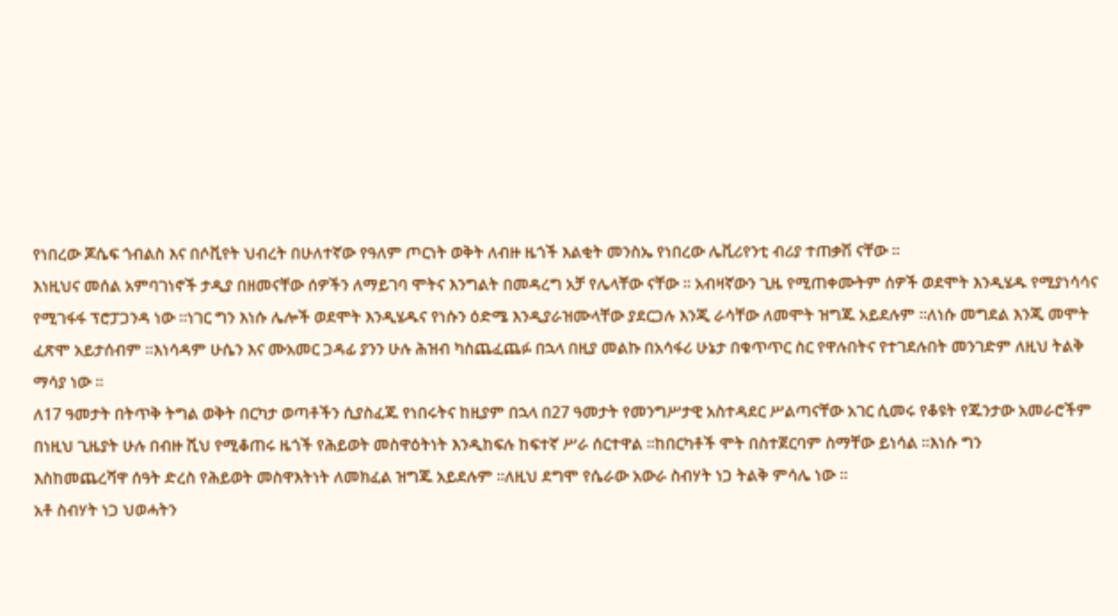የነበረው ጆሴፍ ጎብልስ እና በሶቪየት ህብረት በሁለተኛው የዓለም ጦርነት ወቅት ለብዙ ዜጎች እልቂት መንስኤ የነበረው ሌቪሪየንቲ ብሪያ ተጠቃሽ ናቸው ።
እነዚህና መሰል አምባገነኖች ታዲያ በዘመናቸው ሰዎችን ለማይገባ ሞትና እንግልት በመዳረግ አቻ የሌላቸው ናቸው ። አብዛኛውን ጊዜ የሚጠቀሙትም ሰዎች ወደሞት እንዲሄዱ የሚያነሳሳና የሚገፋፋ ፕሮፓጋንዳ ነው ።ነገር ግን እነሱ ሌሎች ወደሞት እንዲሄዱና የነሱን ዕድሜ እንዲያራዝሙላቸው ያደርጋሉ እንጂ ራሳቸው ለመሞት ዝግጁ አይደሉም ።ለነሱ መግደል እንጂ መሞት ፈጽሞ አይታሰብም ።እነሳዳም ሁሴን እና ሙአመር ጋዳፊ ያንን ሁሉ ሕዝብ ካስጨፈጨፉ በኋላ በዚያ መልኩ በአሳፋሪ ሁኔታ በቁጥጥር ስር የዋሉበትና የተገደሉበት መንገድም ለዚህ ትልቅ ማሳያ ነው ።
ለ17 ዓመታት በትጥቅ ትግል ወቅት በርካታ ወጣቶችን ሲያስፈጁ የነበሩትና ከዚያም በኋላ በ27 ዓመታት የመንግሥታዊ አስተዳደር ሥልጣናቸው አገር ሲመሩ የቆዩት የጁንታው አመራሮችም በነዚህ ጊዜያት ሁሉ በብዙ ሺህ የሚቆጠሩ ዜጎች የሕይወት መስዋዕትነት እንዲከፍሉ ከፍተኛ ሥራ ሰርተዋል ።ከበርካቶች ሞት በስተጀርባም ስማቸው ይነሳል ።እነሱ ግን
እስከመጨረሻዋ ሰዓት ድረስ የሕይወት መስዋእትነት ለመክፈል ዝግጁ አይደሉም ።ለዚህ ደግሞ የሴራው አውራ ስብሃት ነጋ ትልቅ ምሳሌ ነው ።
አቶ ስብሃት ነጋ ህወሓትን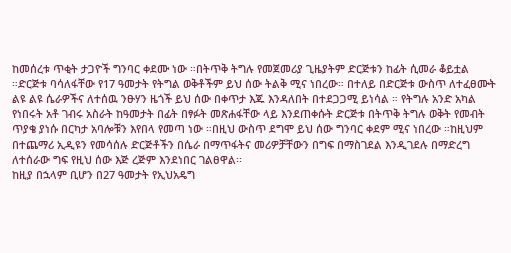ከመሰረቱ ጥቂት ታጋዮች ግንባር ቀደሙ ነው ።በትጥቅ ትግሉ የመጀመሪያ ጊዜያትም ድርጅቱን ከፊት ሲመራ ቆይቷል ።ድርጅቱ ባሳለፋቸው የ17 ዓመታት የትግል ወቅቶችም ይህ ሰው ትልቅ ሚና ነበረው። በተለይ በድርጅቱ ውስጥ ለተፈፀሙት ልዩ ልዩ ሴራዎችና ለተሰዉ ንፁሃን ዜጎች ይህ ሰው በቀጥታ እጁ እንዳለበት በተደጋጋሚ ይነሳል ። የትግሉ አንድ አካል የነበሩት አቶ ገብሩ አስራት ከዓመታት በፊት በፃፉት መጽሐፋቸው ላይ እንደጠቀሱት ድርጅቱ በትጥቅ ትግሉ ወቅት የመብት ጥያቄ ያነሱ በርካታ አባሎቹን እየበላ የመጣ ነው ።በዚህ ውስጥ ደግሞ ይህ ሰው ግንባር ቀደም ሚና ነበረው ።ከዚህም በተጨማሪ ኢዲዩን የመሳሰሉ ድርጅቶችን በሴራ በማጥፋትና መሪዎቻቸውን በግፍ በማስገደል እንዲገደሉ በማድረግ ለተሰራው ግፍ የዚህ ሰው እጅ ረጅም እንደነበር ገልፀዋል፡፡
ከዚያ በኋላም ቢሆን በ27 ዓመታት የኢህአዴግ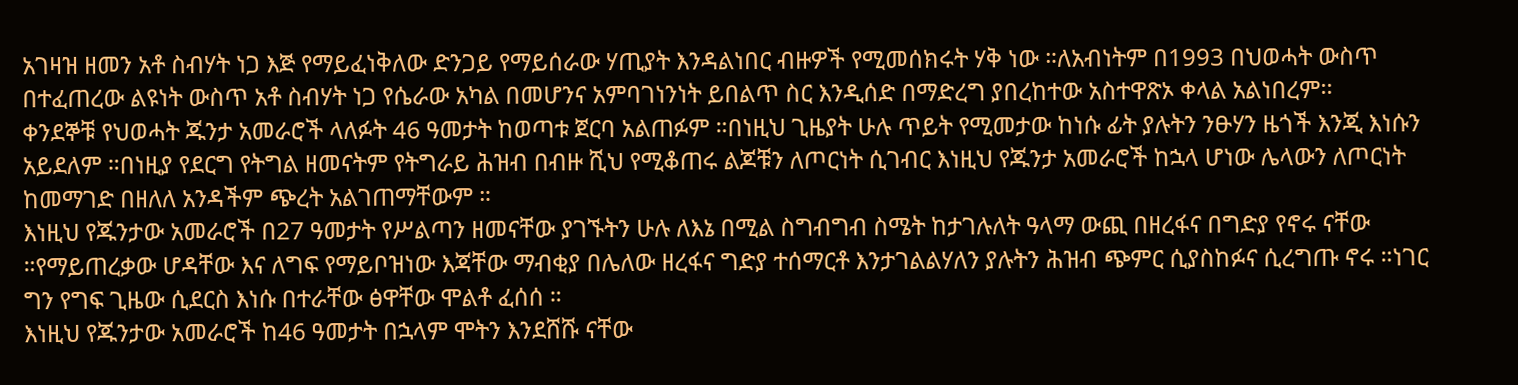አገዛዝ ዘመን አቶ ስብሃት ነጋ እጅ የማይፈነቅለው ድንጋይ የማይሰራው ሃጢያት እንዳልነበር ብዙዎች የሚመሰክሩት ሃቅ ነው ።ለአብነትም በ1993 በህወሓት ውስጥ በተፈጠረው ልዩነት ውስጥ አቶ ስብሃት ነጋ የሴራው አካል በመሆንና አምባገነንነት ይበልጥ ስር እንዲሰድ በማድረግ ያበረከተው አስተዋጽኦ ቀላል አልነበረም፡፡
ቀንደኞቹ የህወሓት ጁንታ አመራሮች ላለፉት 46 ዓመታት ከወጣቱ ጀርባ አልጠፉም ።በነዚህ ጊዜያት ሁሉ ጥይት የሚመታው ከነሱ ፊት ያሉትን ንፁሃን ዜጎች እንጂ እነሱን አይደለም ።በነዚያ የደርግ የትግል ዘመናትም የትግራይ ሕዝብ በብዙ ሺህ የሚቆጠሩ ልጆቹን ለጦርነት ሲገብር እነዚህ የጁንታ አመራሮች ከኋላ ሆነው ሌላውን ለጦርነት ከመማገድ በዘለለ አንዳችም ጭረት አልገጠማቸውም ።
እነዚህ የጁንታው አመራሮች በ27 ዓመታት የሥልጣን ዘመናቸው ያገኙትን ሁሉ ለእኔ በሚል ስግብግብ ስሜት ከታገሉለት ዓላማ ውጪ በዘረፋና በግድያ የኖሩ ናቸው ።የማይጠረቃው ሆዳቸው እና ለግፍ የማይቦዝነው እጃቸው ማብቂያ በሌለው ዘረፋና ግድያ ተሰማርቶ እንታገልልሃለን ያሉትን ሕዝብ ጭምር ሲያስከፉና ሲረግጡ ኖሩ ።ነገር ግን የግፍ ጊዜው ሲደርስ እነሱ በተራቸው ፅዋቸው ሞልቶ ፈሰሰ ።
እነዚህ የጁንታው አመራሮች ከ46 ዓመታት በኋላም ሞትን እንደሸሹ ናቸው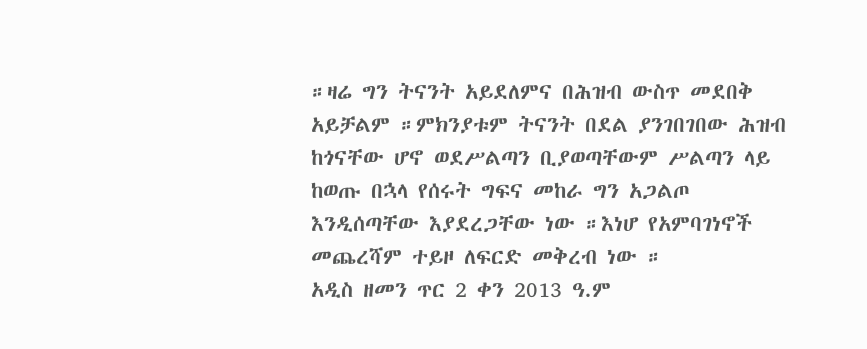።ዛሬ ግን ትናንት አይደለምና በሕዝብ ውስጥ መደበቅ አይቻልም ።ምክንያቱም ትናንት በደል ያንገበገበው ሕዝብ ከጎናቸው ሆኖ ወደሥልጣን ቢያወጣቸውም ሥልጣን ላይ ከወጡ በኋላ የሰሩት ግፍና መከራ ግን አጋልጦ እንዲሰጣቸው እያደረጋቸው ነው ።እነሆ የአምባገነኖች መጨረሻም ተይዞ ለፍርድ መቅረብ ነው ።
አዲስ ዘመን ጥር 2 ቀን 2013 ዓ.ም